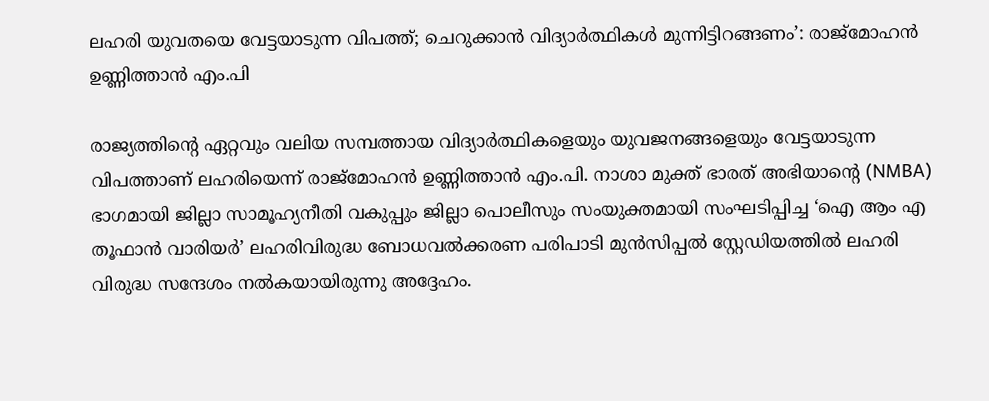ലഹരി യുവതയെ വേട്ടയാടുന്ന വിപത്ത്; ചെറുക്കാന്‍ വിദ്യാര്‍ത്ഥികള്‍ മുന്നിട്ടിറങ്ങണം’: രാജ്മോഹന്‍ ഉണ്ണിത്താന്‍ എം.പി

രാജ്യത്തിന്റെ ഏറ്റവും വലിയ സമ്പത്തായ വിദ്യാര്‍ത്ഥികളെയും യുവജനങ്ങളെയും വേട്ടയാടുന്ന വിപത്താണ് ലഹരിയെന്ന് രാജ്മോഹന്‍ ഉണ്ണിത്താന്‍ എം.പി. നാശാ മുക്ത് ഭാരത് അഭിയാന്റെ (NMBA) ഭാഗമായി ജില്ലാ സാമൂഹ്യനീതി വകുപ്പും ജില്ലാ പൊലീസും സംയുക്തമായി സംഘടിപ്പിച്ച ‘ഐ ആം എ തൂഫാന്‍ വാരിയര്‍’ ലഹരിവിരുദ്ധ ബോധവല്‍ക്കരണ പരിപാടി മുന്‍സിപ്പല്‍ സ്റ്റേഡിയത്തില്‍ ലഹരി വിരുദ്ധ സന്ദേശം നല്‍കയായിരുന്നു അദ്ദേഹം.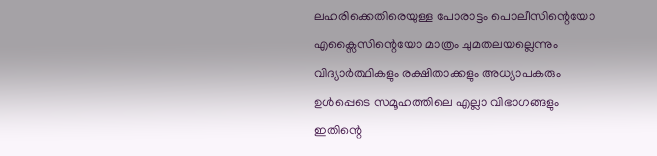ലഹരിക്കെതിരെയുള്ള പോരാട്ടം പൊലീസിന്റെയോ എക്സൈസിന്റെയോ മാത്രം ചുമതലയല്ലെന്നും വിദ്യാര്‍ത്ഥികളും രക്ഷിതാക്കളും അധ്യാപകരും ഉള്‍പ്പെടെ സമൂഹത്തിലെ എല്ലാ വിഭാഗങ്ങളും ഇതിന്റെ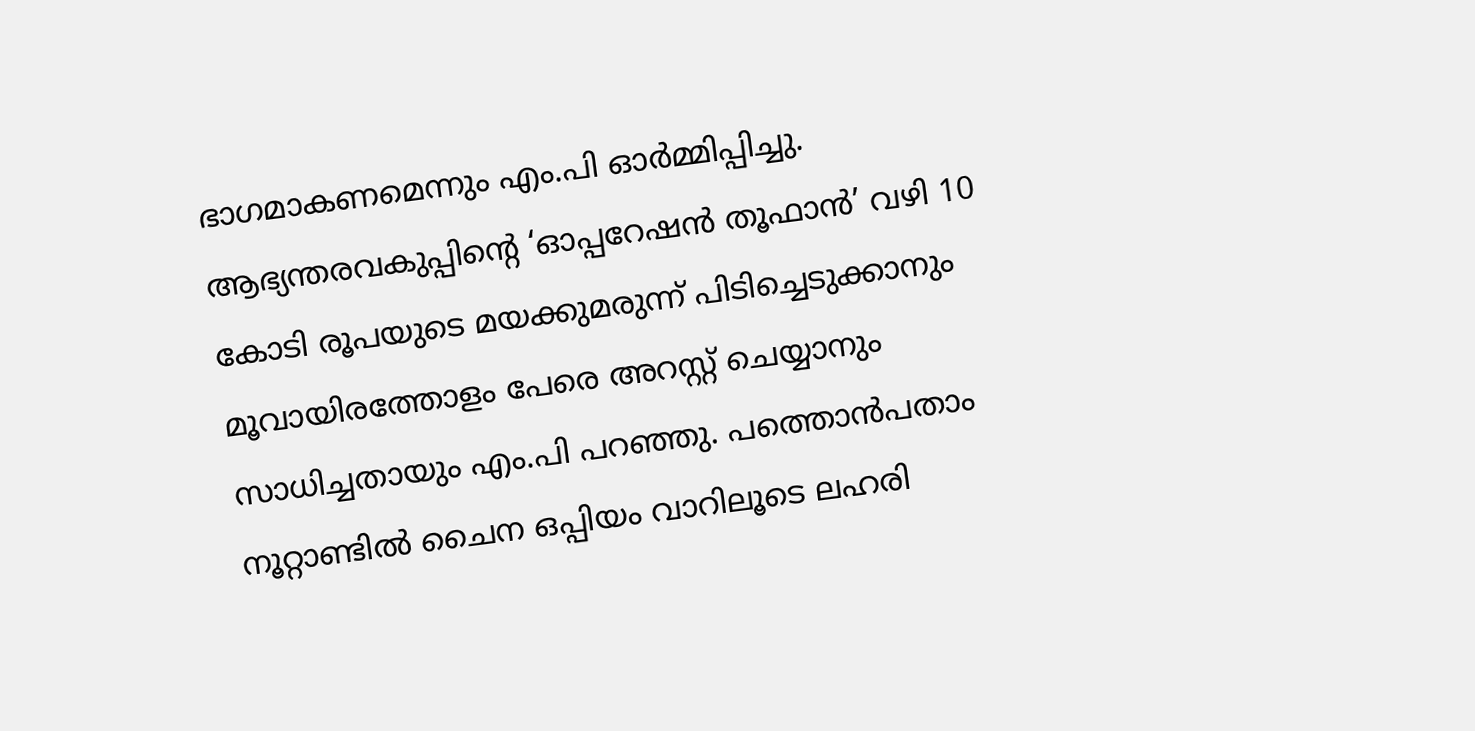ഭാഗമാകണമെന്നും എം.പി ഓര്‍മ്മിപ്പിച്ചു. ആഭ്യന്തരവകുപ്പിന്റെ ‘ഓപ്പറേഷന്‍ തൂഫാന്‍’ വഴി 10 കോടി രൂപയുടെ മയക്കുമരുന്ന് പിടിച്ചെടുക്കാനും മൂവായിരത്തോളം പേരെ അറസ്റ്റ് ചെയ്യാനും സാധിച്ചതായും എം.പി പറഞ്ഞു. പത്തൊന്‍പതാം നൂറ്റാണ്ടില്‍ ചൈന ഒപ്പിയം വാറിലൂടെ ലഹരി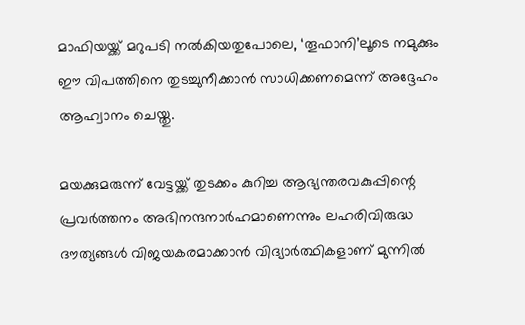മാഫിയയ്ക്ക് മറുപടി നല്‍കിയതുപോലെ, ‘തൂഫാനി’ലൂടെ നമുക്കും ഈ വിപത്തിനെ തുടച്ചുനീക്കാന്‍ സാധിക്കണമെന്ന് അദ്ദേഹം ആഹ്വാനം ചെയ്തു.

മയക്കുമരുന്ന് വേട്ടയ്ക്ക് തുടക്കം കുറിച്ച ആഭ്യന്തരവകുപ്പിന്റെ പ്രവര്‍ത്തനം അഭിനന്ദനാര്‍ഹമാണെന്നും ലഹരിവിരുദ്ധ ദൗത്യങ്ങള്‍ വിജയകരമാക്കാന്‍ വിദ്യാര്‍ത്ഥികളാണ് മുന്നില്‍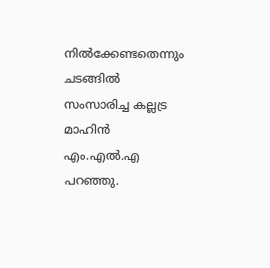നില്‍ക്കേണ്ടതെന്നും ചടങ്ങില്‍ സംസാരിച്ച കല്ലട്ര മാഹിന്‍ എം.എല്‍.എ പറഞ്ഞു.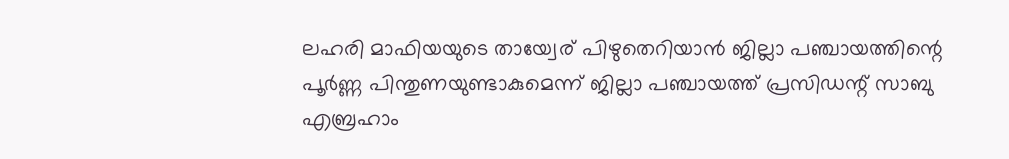ലഹരി മാഫിയയുടെ തായ്വേര് പിഴുതെറിയാന്‍ ജില്ലാ പഞ്ചായത്തിന്റെ പൂര്‍ണ്ണ പിന്തുണയുണ്ടാകുമെന്ന് ജില്ലാ പഞ്ചായത്ത് പ്രസിഡന്റ് സാബു എബ്രഹാം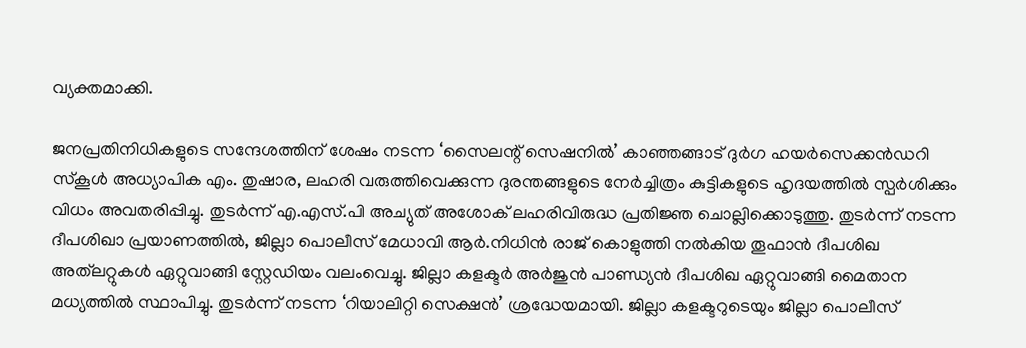വ്യക്തമാക്കി.

ജനപ്രതിനിധികളുടെ സന്ദേശത്തിന് ശേഷം നടന്ന ‘സൈലന്റ് സെഷനില്‍’ കാഞ്ഞങ്ങാട് ദുര്‍ഗ ഹയര്‍സെക്കന്‍ഡറി സ്‌കൂള്‍ അധ്യാപിക എം. തുഷാര, ലഹരി വരുത്തിവെക്കുന്ന ദുരന്തങ്ങളുടെ നേര്‍ച്ചിത്രം കുട്ടികളുടെ ഹൃദയത്തില്‍ സ്പര്‍ശിക്കും വിധം അവതരിപ്പിച്ചു. തുടര്‍ന്ന് എ.എസ്.പി അച്യുത് അശോക് ലഹരിവിരുദ്ധ പ്രതിജ്ഞ ചൊല്ലിക്കൊടുത്തു. തുടര്‍ന്ന് നടന്ന ദീപശിഖാ പ്രയാണത്തില്‍, ജില്ലാ പൊലീസ് മേധാവി ആര്‍.നിധിന്‍ രാജ് കൊളുത്തി നല്‍കിയ തൂഫാന്‍ ദീപശിഖ അത്‌ലറ്റുകള്‍ ഏറ്റുവാങ്ങി സ്റ്റേഡിയം വലംവെച്ചു. ജില്ലാ കളക്ടര്‍ അര്‍ജുന്‍ പാണ്ഡ്യന്‍ ദീപശിഖ ഏറ്റുവാങ്ങി മൈതാന മധ്യത്തില്‍ സ്ഥാപിച്ചു. തുടര്‍ന്ന് നടന്ന ‘റിയാലിറ്റി സെക്ഷന്‍’ ശ്രദ്ധേയമായി. ജില്ലാ കളക്ടറുടെയും ജില്ലാ പൊലീസ്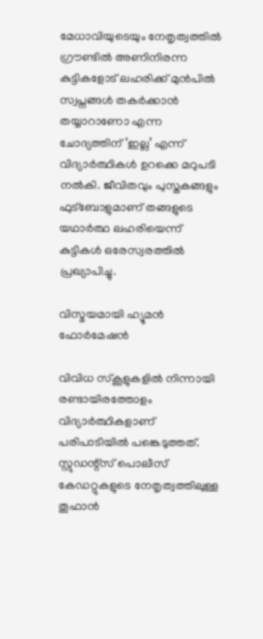മേധാവിയുടെയും നേതൃത്വത്തില്‍ ഗ്രൗണ്ടില്‍ അണിനിരന്ന കുട്ടികളോട് ലഹരിക്ക് മുന്‍പില്‍ സ്വപ്നങ്ങള്‍ തകര്‍ക്കാന്‍ തയ്യാറാണോ എന്ന ചോദ്യത്തിന് ‘ഇല്ല’ എന്ന് വിദ്യാര്‍ത്ഥികള്‍ ഉറക്കെ മറുപടി നല്‍കി. ജീവിതവും പുസ്തകങ്ങളും ഫുട്ബോളുമാണ് തങ്ങളുടെ യഥാര്‍ത്ഥ ലഹരിയെന്ന് കുട്ടികള്‍ ഒരേസ്വരത്തില്‍ പ്രഖ്യാപിച്ചു.

വിസ്മയമായി ഹ്യൂമന്‍ ഫോര്‍മേഷന്‍

വിവിധ സ്‌കൂളുകളില്‍ നിന്നായി രണ്ടായിരത്തോളം വിദ്യാര്‍ത്ഥികളാണ് പരിപാടിയില്‍ പങ്കെടുത്തത്. സ്റ്റുഡന്റ്സ് പൊലീസ് കേഡറ്റുകളുടെ നേതൃത്വത്തിലുള്ള തൂഫാന്‍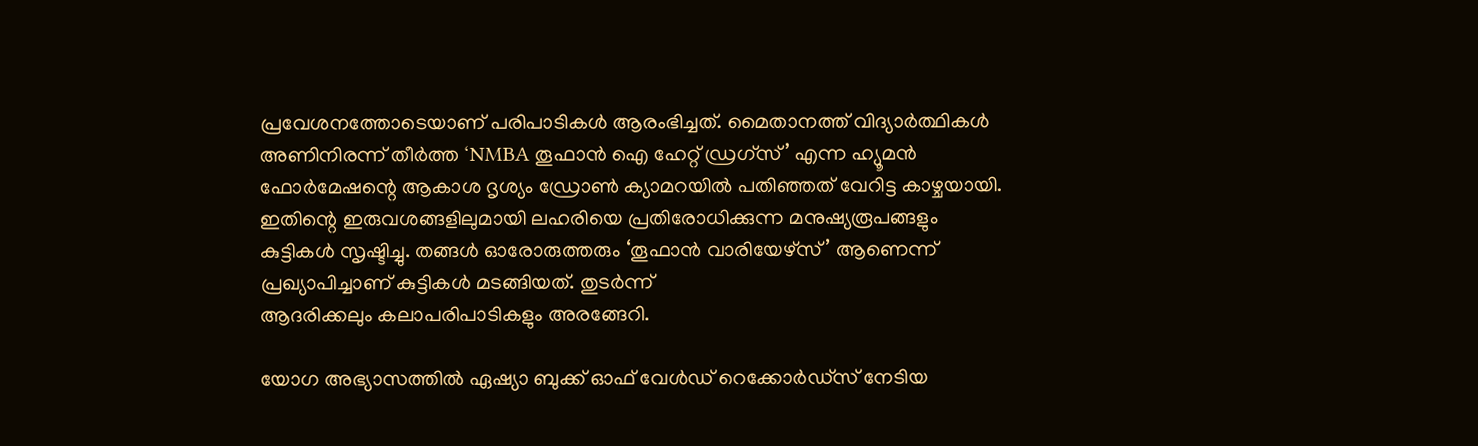പ്രവേശനത്തോടെയാണ് പരിപാടികള്‍ ആരംഭിച്ചത്. മൈതാനത്ത് വിദ്യാര്‍ത്ഥികള്‍ അണിനിരന്ന് തീര്‍ത്ത ‘NMBA തൂഫാന്‍ ഐ ഹേറ്റ് ഡ്രഗ്സ്’ എന്ന ഹ്യൂമന്‍ ഫോര്‍മേഷന്റെ ആകാശ ദൃശ്യം ഡ്രോണ്‍ ക്യാമറയില്‍ പതിഞ്ഞത് വേറിട്ട കാഴ്ചയായി. ഇതിന്റെ ഇരുവശങ്ങളിലുമായി ലഹരിയെ പ്രതിരോധിക്കുന്ന മനുഷ്യരൂപങ്ങളും കുട്ടികള്‍ സൃഷ്ടിച്ചു. തങ്ങള്‍ ഓരോരുത്തരും ‘തൂഫാന്‍ വാരിയേഴ്സ്’ ആണെന്ന് പ്രഖ്യാപിച്ചാണ് കുട്ടികള്‍ മടങ്ങിയത്. തുടര്‍ന്ന്
ആദരിക്കലും കലാപരിപാടികളും അരങ്ങേറി.

യോഗ അഭ്യാസത്തില്‍ ഏഷ്യാ ബുക്ക് ഓഫ് വേള്‍ഡ് റെക്കോര്‍ഡ്സ് നേടിയ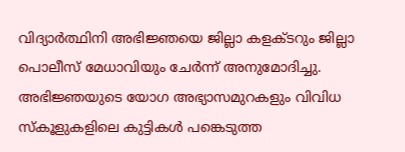വിദ്യാര്‍ത്ഥിനി അഭിജ്ഞയെ ജില്ലാ കളക്ടറും ജില്ലാ പൊലീസ് മേധാവിയും ചേര്‍ന്ന് അനുമോദിച്ചു. അഭിജ്ഞയുടെ യോഗ അഭ്യാസമുറകളും വിവിധ സ്‌കൂളുകളിലെ കുട്ടികള്‍ പങ്കെടുത്ത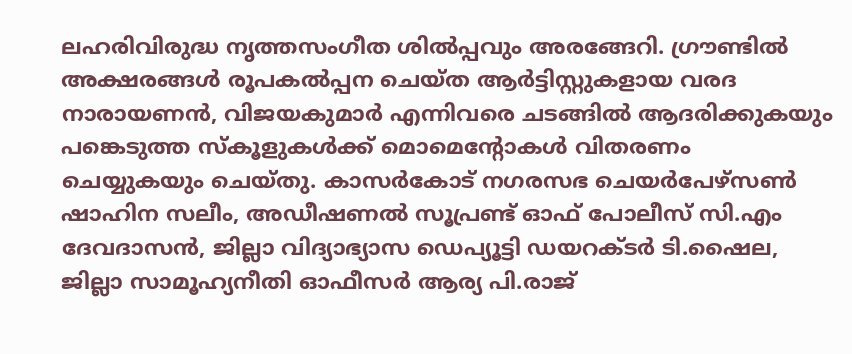ലഹരിവിരുദ്ധ നൃത്തസംഗീത ശില്‍പ്പവും അരങ്ങേറി. ഗ്രൗണ്ടില്‍ അക്ഷരങ്ങള്‍ രൂപകല്‍പ്പന ചെയ്ത ആര്‍ട്ടിസ്റ്റുകളായ വരദ നാരായണന്‍, വിജയകുമാര്‍ എന്നിവരെ ചടങ്ങില്‍ ആദരിക്കുകയും പങ്കെടുത്ത സ്‌കൂളുകള്‍ക്ക് മൊമെന്റോകള്‍ വിതരണം ചെയ്യുകയും ചെയ്തു. കാസര്‍കോട് നഗരസഭ ചെയര്‍പേഴ്സണ്‍ ഷാഹിന സലീം, അഡീഷണല്‍ സൂപ്രണ്ട് ഓഫ് പോലീസ് സി.എം ദേവദാസന്‍, ജില്ലാ വിദ്യാഭ്യാസ ഡെപ്യൂട്ടി ഡയറക്ടര്‍ ടി.ഷൈല, ജില്ലാ സാമൂഹ്യനീതി ഓഫീസര്‍ ആര്യ പി.രാജ്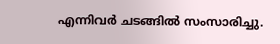എന്നിവര്‍ ചടങ്ങില്‍ സംസാരിച്ചു.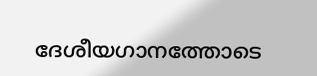ദേശീയഗാനത്തോടെ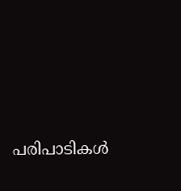പരിപാടികള്‍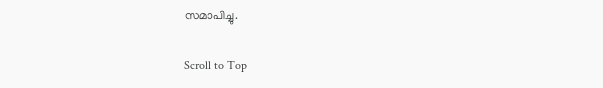സമാപിച്ചു.

Scroll to Top